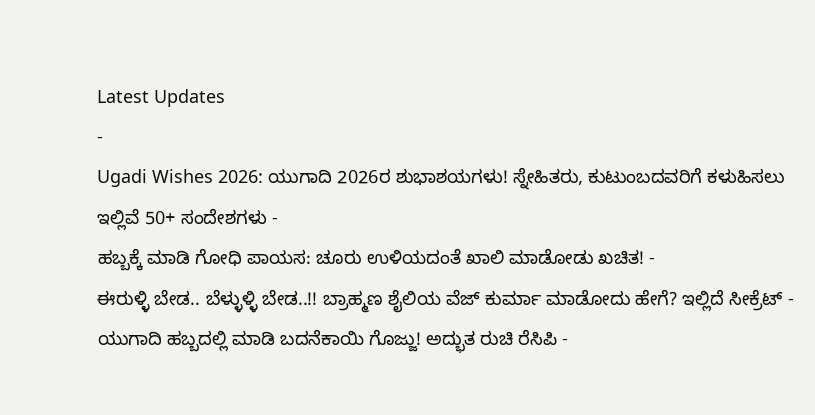Latest Updates
-
Ugadi Wishes 2026: ಯುಗಾದಿ 2026ರ ಶುಭಾಶಯಗಳು! ಸ್ನೇಹಿತರು, ಕುಟುಂಬದವರಿಗೆ ಕಳುಹಿಸಲು ಇಲ್ಲಿವೆ 50+ ಸಂದೇಶಗಳು -
ಹಬ್ಬಕ್ಕೆ ಮಾಡಿ ಗೋಧಿ ಪಾಯಸ: ಚೂರು ಉಳಿಯದಂತೆ ಖಾಲಿ ಮಾಡೋಡು ಖಚಿತ! -
ಈರುಳ್ಳಿ ಬೇಡ.. ಬೆಳ್ಳುಳ್ಳಿ ಬೇಡ..!! ಬ್ರಾಹ್ಮಣ ಶೈಲಿಯ ವೆಜ್ ಕುರ್ಮಾ ಮಾಡೋದು ಹೇಗೆ? ಇಲ್ಲಿದೆ ಸೀಕ್ರೆಟ್ -
ಯುಗಾದಿ ಹಬ್ಬದಲ್ಲಿ ಮಾಡಿ ಬದನೆಕಾಯಿ ಗೊಜ್ಜು! ಅದ್ಭುತ ರುಚಿ ರೆಸಿಪಿ -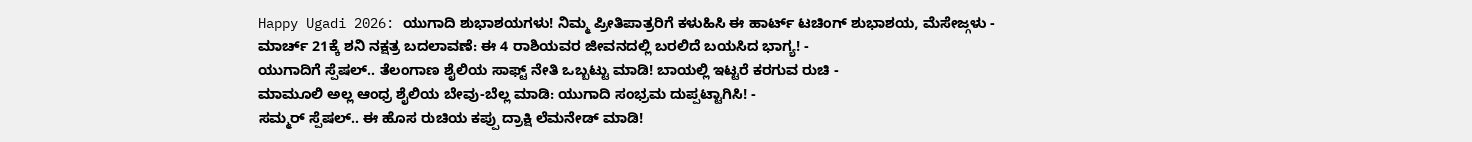Happy Ugadi 2026: ಯುಗಾದಿ ಶುಭಾಶಯಗಳು! ನಿಮ್ಮ ಪ್ರೀತಿಪಾತ್ರರಿಗೆ ಕಳುಹಿಸಿ ಈ ಹಾರ್ಟ್ ಟಚಿಂಗ್ ಶುಭಾಶಯ, ಮೆಸೇಜ್ಗಳು -
ಮಾರ್ಚ್ 21ಕ್ಕೆ ಶನಿ ನಕ್ಷತ್ರ ಬದಲಾವಣೆ: ಈ 4 ರಾಶಿಯವರ ಜೀವನದಲ್ಲಿ ಬರಲಿದೆ ಬಯಸಿದ ಭಾಗ್ಯ! -
ಯುಗಾದಿಗೆ ಸ್ಪೆಷಲ್.. ತೆಲಂಗಾಣ ಶೈಲಿಯ ಸಾಫ್ಟ್ ನೇತಿ ಒಬ್ಬಟ್ಟು ಮಾಡಿ! ಬಾಯಲ್ಲಿ ಇಟ್ಟರೆ ಕರಗುವ ರುಚಿ -
ಮಾಮೂಲಿ ಅಲ್ಲ ಆಂಧ್ರ ಶೈಲಿಯ ಬೇವು-ಬೆಲ್ಲ ಮಾಡಿ: ಯುಗಾದಿ ಸಂಭ್ರಮ ದುಪ್ಪಟ್ಟಾಗಿಸಿ! -
ಸಮ್ಮರ್ ಸ್ಪೆಷಲ್.. ಈ ಹೊಸ ರುಚಿಯ ಕಪ್ಪು ದ್ರಾಕ್ಷಿ ಲೆಮನೇಡ್ ಮಾಡಿ!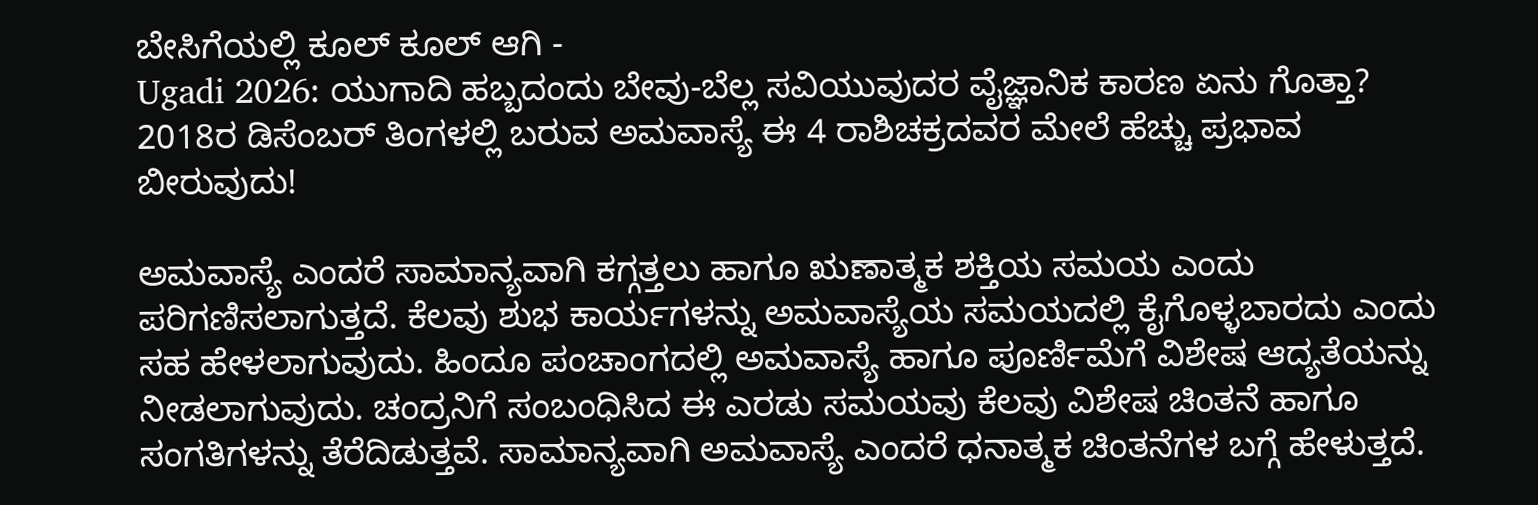ಬೇಸಿಗೆಯಲ್ಲಿ ಕೂಲ್ ಕೂಲ್ ಆಗಿ -
Ugadi 2026: ಯುಗಾದಿ ಹಬ್ಬದಂದು ಬೇವು-ಬೆಲ್ಲ ಸವಿಯುವುದರ ವೈಜ್ಞಾನಿಕ ಕಾರಣ ಏನು ಗೊತ್ತಾ?
2018ರ ಡಿಸೆಂಬರ್ ತಿಂಗಳಲ್ಲಿ ಬರುವ ಅಮವಾಸ್ಯೆ ಈ 4 ರಾಶಿಚಕ್ರದವರ ಮೇಲೆ ಹೆಚ್ಚು ಪ್ರಭಾವ ಬೀರುವುದು!

ಅಮವಾಸ್ಯೆ ಎಂದರೆ ಸಾಮಾನ್ಯವಾಗಿ ಕಗ್ಗತ್ತಲು ಹಾಗೂ ಋಣಾತ್ಮಕ ಶಕ್ತಿಯ ಸಮಯ ಎಂದು ಪರಿಗಣಿಸಲಾಗುತ್ತದೆ. ಕೆಲವು ಶುಭ ಕಾರ್ಯಗಳನ್ನು ಅಮವಾಸ್ಯೆಯ ಸಮಯದಲ್ಲಿ ಕೈಗೊಳ್ಳಬಾರದು ಎಂದು ಸಹ ಹೇಳಲಾಗುವುದು. ಹಿಂದೂ ಪಂಚಾಂಗದಲ್ಲಿ ಅಮವಾಸ್ಯೆ ಹಾಗೂ ಪೂರ್ಣಿಮೆಗೆ ವಿಶೇಷ ಆದ್ಯತೆಯನ್ನು ನೀಡಲಾಗುವುದು. ಚಂದ್ರನಿಗೆ ಸಂಬಂಧಿಸಿದ ಈ ಎರಡು ಸಮಯವು ಕೆಲವು ವಿಶೇಷ ಚಿಂತನೆ ಹಾಗೂ ಸಂಗತಿಗಳನ್ನು ತೆರೆದಿಡುತ್ತವೆ. ಸಾಮಾನ್ಯವಾಗಿ ಅಮವಾಸ್ಯೆ ಎಂದರೆ ಧನಾತ್ಮಕ ಚಿಂತನೆಗಳ ಬಗ್ಗೆ ಹೇಳುತ್ತದೆ.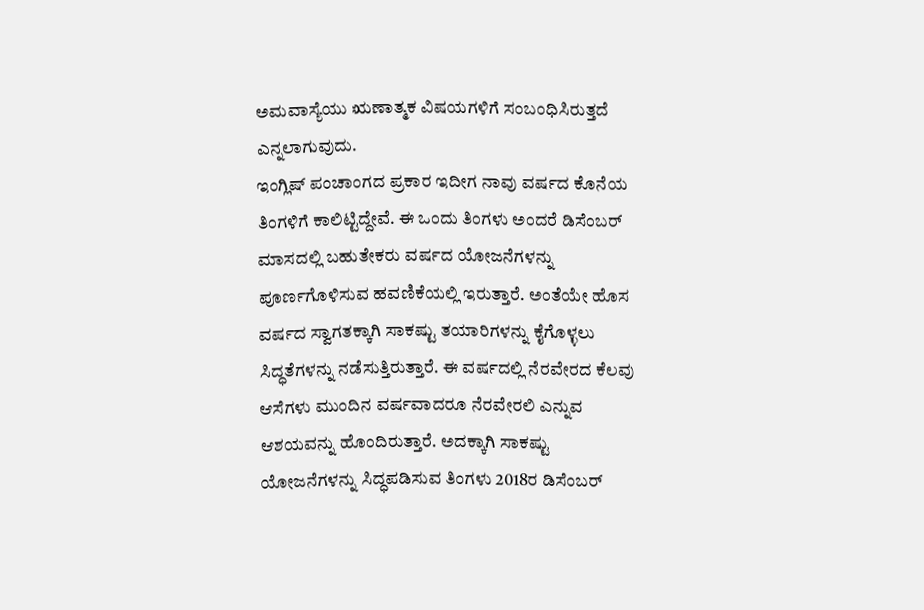ಅಮವಾಸ್ಯೆಯು ಋಣಾತ್ಮಕ ವಿಷಯಗಳಿಗೆ ಸಂಬಂಧಿಸಿರುತ್ತದೆ ಎನ್ನಲಾಗುವುದು.
ಇಂಗ್ಲಿಷ್ ಪಂಚಾಂಗದ ಪ್ರಕಾರ ಇದೀಗ ನಾವು ವರ್ಷದ ಕೊನೆಯ ತಿಂಗಳಿಗೆ ಕಾಲಿಟ್ಟಿದ್ದೇವೆ. ಈ ಒಂದು ತಿಂಗಳು ಅಂದರೆ ಡಿಸೆಂಬರ್ ಮಾಸದಲ್ಲಿ ಬಹುತೇಕರು ವರ್ಷದ ಯೋಜನೆಗಳನ್ನು ಪೂರ್ಣಗೊಳಿಸುವ ಹವಣಿಕೆಯಲ್ಲಿ ಇರುತ್ತಾರೆ. ಅಂತೆಯೇ ಹೊಸ ವರ್ಷದ ಸ್ವಾಗತಕ್ಕಾಗಿ ಸಾಕಷ್ಟು ತಯಾರಿಗಳನ್ನು ಕೈಗೊಳ್ಳಲು ಸಿದ್ಧತೆಗಳನ್ನು ನಡೆಸುತ್ತಿರುತ್ತಾರೆ. ಈ ವರ್ಷದಲ್ಲಿ ನೆರವೇರದ ಕೆಲವು ಆಸೆಗಳು ಮುಂದಿನ ವರ್ಷವಾದರೂ ನೆರವೇರಲಿ ಎನ್ನುವ ಆಶಯವನ್ನು ಹೊಂದಿರುತ್ತಾರೆ. ಅದಕ್ಕಾಗಿ ಸಾಕಷ್ಟು ಯೋಜನೆಗಳನ್ನು ಸಿದ್ಧಪಡಿಸುವ ತಿಂಗಳು 2018ರ ಡಿಸೆಂಬರ್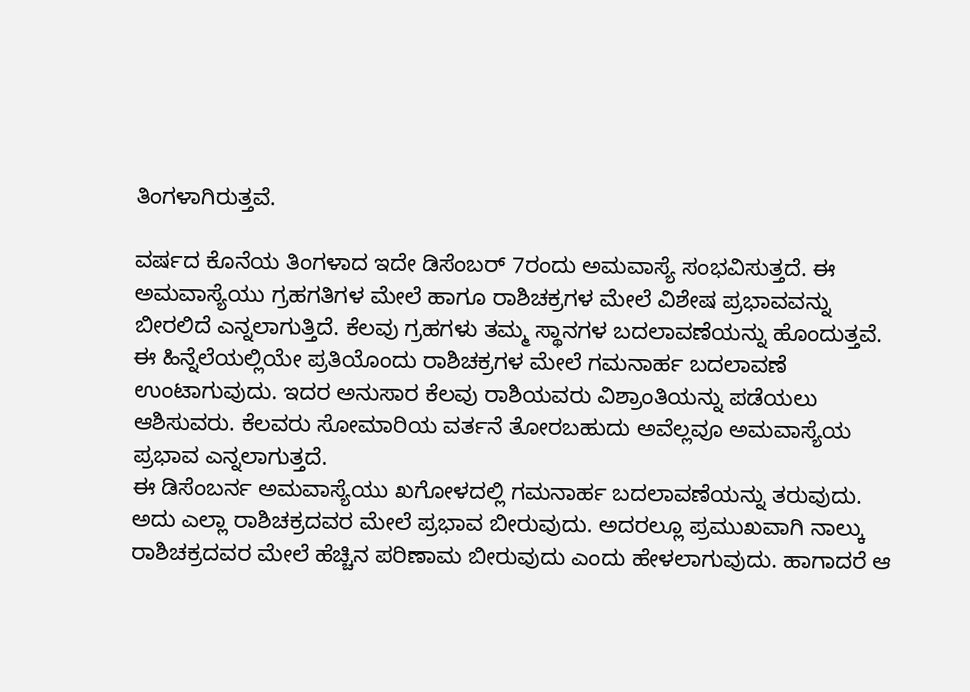ತಿಂಗಳಾಗಿರುತ್ತವೆ.

ವರ್ಷದ ಕೊನೆಯ ತಿಂಗಳಾದ ಇದೇ ಡಿಸೆಂಬರ್ 7ರಂದು ಅಮವಾಸ್ಯೆ ಸಂಭವಿಸುತ್ತದೆ. ಈ ಅಮವಾಸ್ಯೆಯು ಗ್ರಹಗತಿಗಳ ಮೇಲೆ ಹಾಗೂ ರಾಶಿಚಕ್ರಗಳ ಮೇಲೆ ವಿಶೇಷ ಪ್ರಭಾವವನ್ನು ಬೀರಲಿದೆ ಎನ್ನಲಾಗುತ್ತಿದೆ. ಕೆಲವು ಗ್ರಹಗಳು ತಮ್ಮ ಸ್ಥಾನಗಳ ಬದಲಾವಣೆಯನ್ನು ಹೊಂದುತ್ತವೆ. ಈ ಹಿನ್ನೆಲೆಯಲ್ಲಿಯೇ ಪ್ರತಿಯೊಂದು ರಾಶಿಚಕ್ರಗಳ ಮೇಲೆ ಗಮನಾರ್ಹ ಬದಲಾವಣೆ ಉಂಟಾಗುವುದು. ಇದರ ಅನುಸಾರ ಕೆಲವು ರಾಶಿಯವರು ವಿಶ್ರಾಂತಿಯನ್ನು ಪಡೆಯಲು ಆಶಿಸುವರು. ಕೆಲವರು ಸೋಮಾರಿಯ ವರ್ತನೆ ತೋರಬಹುದು ಅವೆಲ್ಲವೂ ಅಮವಾಸ್ಯೆಯ ಪ್ರಭಾವ ಎನ್ನಲಾಗುತ್ತದೆ.
ಈ ಡಿಸೆಂಬರ್ನ ಅಮವಾಸ್ಯೆಯು ಖಗೋಳದಲ್ಲಿ ಗಮನಾರ್ಹ ಬದಲಾವಣೆಯನ್ನು ತರುವುದು. ಅದು ಎಲ್ಲಾ ರಾಶಿಚಕ್ರದವರ ಮೇಲೆ ಪ್ರಭಾವ ಬೀರುವುದು. ಅದರಲ್ಲೂ ಪ್ರಮುಖವಾಗಿ ನಾಲ್ಕು ರಾಶಿಚಕ್ರದವರ ಮೇಲೆ ಹೆಚ್ಚಿನ ಪರಿಣಾಮ ಬೀರುವುದು ಎಂದು ಹೇಳಲಾಗುವುದು. ಹಾಗಾದರೆ ಆ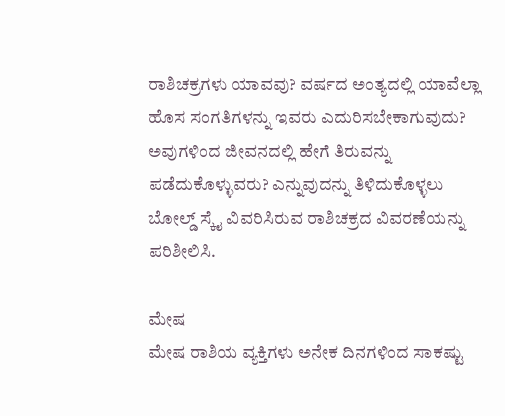ರಾಶಿಚಕ್ರಗಳು ಯಾವವು? ವರ್ಷದ ಅಂತ್ಯದಲ್ಲಿ ಯಾವೆಲ್ಲಾ ಹೊಸ ಸಂಗತಿಗಳನ್ನು ಇವರು ಎದುರಿಸಬೇಕಾಗುವುದು? ಅವುಗಳಿಂದ ಜೀವನದಲ್ಲಿ ಹೇಗೆ ತಿರುವನ್ನು ಪಡೆದುಕೊಳ್ಳುವರು? ಎನ್ನುವುದನ್ನು ತಿಳಿದುಕೊಳ್ಳಲು ಬೋಲ್ಡ್ ಸ್ಕೈ ವಿವರಿಸಿರುವ ರಾಶಿಚಕ್ರದ ವಿವರಣೆಯನ್ನು ಪರಿಶೀಲಿಸಿ.

ಮೇಷ
ಮೇಷ ರಾಶಿಯ ವ್ಯಕ್ತಿಗಳು ಅನೇಕ ದಿನಗಳಿಂದ ಸಾಕಷ್ಟು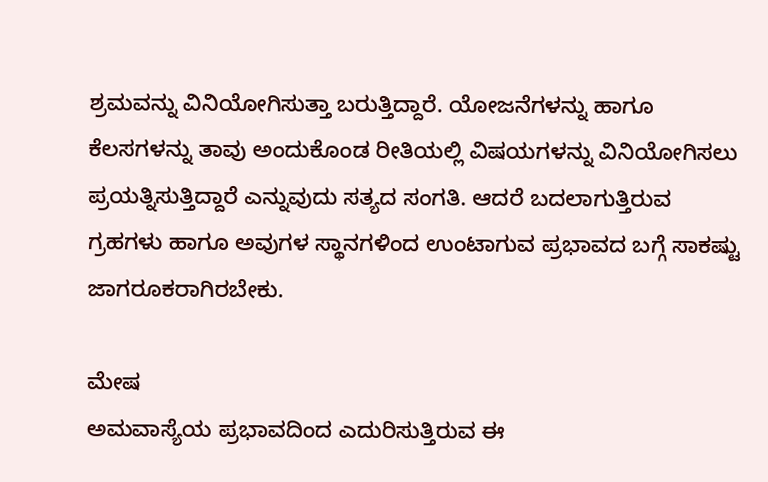ಶ್ರಮವನ್ನು ವಿನಿಯೋಗಿಸುತ್ತಾ ಬರುತ್ತಿದ್ದಾರೆ. ಯೋಜನೆಗಳನ್ನು ಹಾಗೂ ಕೆಲಸಗಳನ್ನು ತಾವು ಅಂದುಕೊಂಡ ರೀತಿಯಲ್ಲಿ ವಿಷಯಗಳನ್ನು ವಿನಿಯೋಗಿಸಲು ಪ್ರಯತ್ನಿಸುತ್ತಿದ್ದಾರೆ ಎನ್ನುವುದು ಸತ್ಯದ ಸಂಗತಿ. ಆದರೆ ಬದಲಾಗುತ್ತಿರುವ ಗ್ರಹಗಳು ಹಾಗೂ ಅವುಗಳ ಸ್ಥಾನಗಳಿಂದ ಉಂಟಾಗುವ ಪ್ರಭಾವದ ಬಗ್ಗೆ ಸಾಕಷ್ಟು ಜಾಗರೂಕರಾಗಿರಬೇಕು.

ಮೇಷ
ಅಮವಾಸ್ಯೆಯ ಪ್ರಭಾವದಿಂದ ಎದುರಿಸುತ್ತಿರುವ ಈ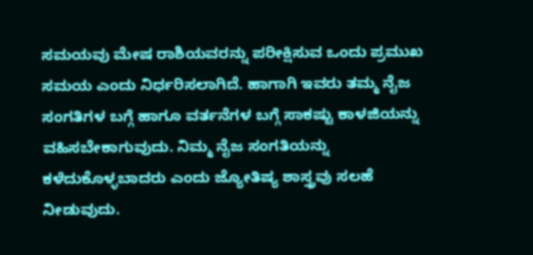ಸಮಯವು ಮೇಷ ರಾಶಿಯವರನ್ನು ಪರೀಕ್ಷಿಸುವ ಒಂದು ಪ್ರಮುಖ ಸಮಯ ಎಂದು ನಿರ್ಧರಿಸಲಾಗಿದೆ. ಹಾಗಾಗಿ ಇವರು ತಮ್ಮ ನೈಜ ಸಂಗತಿಗಳ ಬಗ್ಗೆ ಹಾಗೂ ವರ್ತನೆಗಳ ಬಗ್ಗೆ ಸಾಕಷ್ಟು ಕಾಳಜಿಯನ್ನು ವಹಿಸಬೇಕಾಗುವುದು. ನಿಮ್ಮ ನೈಜ ಸಂಗತಿಯನ್ನು ಕಳೆದುಕೊಳ್ಳಬಾದರು ಎಂದು ಜ್ಯೋತಿಷ್ಯ ಶಾಸ್ತ್ರವು ಸಲಹೆ ನೀಡುವುದು.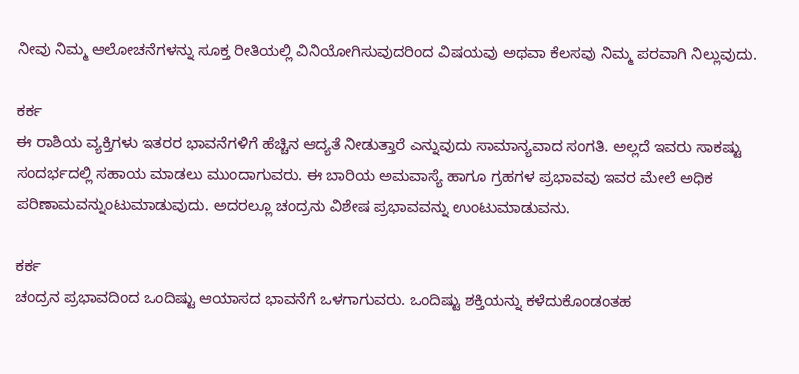ನೀವು ನಿಮ್ಮ ಆಲೋಚನೆಗಳನ್ನು ಸೂಕ್ತ ರೀತಿಯಲ್ಲಿ ವಿನಿಯೋಗಿಸುವುದರಿಂದ ವಿಷಯವು ಅಥವಾ ಕೆಲಸವು ನಿಮ್ಮ ಪರವಾಗಿ ನಿಲ್ಲುವುದು.

ಕರ್ಕ
ಈ ರಾಶಿಯ ವ್ಯಕ್ತಿಗಳು ಇತರರ ಭಾವನೆಗಳಿಗೆ ಹೆಚ್ಚಿನ ಆದ್ಯತೆ ನೀಡುತ್ತಾರೆ ಎನ್ನುವುದು ಸಾಮಾನ್ಯವಾದ ಸಂಗತಿ. ಅಲ್ಲದೆ ಇವರು ಸಾಕಷ್ಟು ಸಂದರ್ಭದಲ್ಲಿ ಸಹಾಯ ಮಾಡಲು ಮುಂದಾಗುವರು. ಈ ಬಾರಿಯ ಅಮವಾಸ್ಯೆ ಹಾಗೂ ಗ್ರಹಗಳ ಪ್ರಭಾವವು ಇವರ ಮೇಲೆ ಅಧಿಕ ಪರಿಣಾಮವನ್ನುಂಟುಮಾಡುವುದು. ಅದರಲ್ಲೂ ಚಂದ್ರನು ವಿಶೇಷ ಪ್ರಭಾವವನ್ನು ಉಂಟುಮಾಡುವನು.

ಕರ್ಕ
ಚಂದ್ರನ ಪ್ರಭಾವದಿಂದ ಒಂದಿಷ್ಟು ಆಯಾಸದ ಭಾವನೆಗೆ ಒಳಗಾಗುವರು. ಒಂದಿಷ್ಟು ಶಕ್ತಿಯನ್ನು ಕಳೆದುಕೊಂಡಂತಹ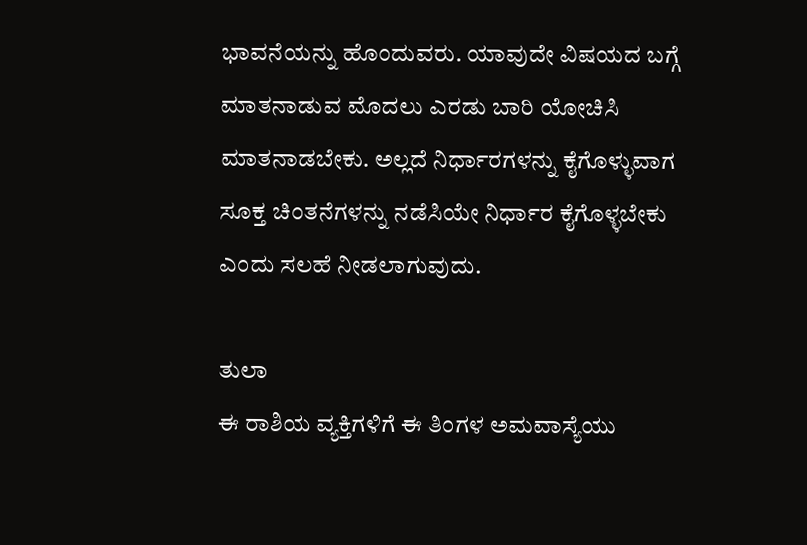ಭಾವನೆಯನ್ನು ಹೊಂದುವರು. ಯಾವುದೇ ವಿಷಯದ ಬಗ್ಗೆ ಮಾತನಾಡುವ ಮೊದಲು ಎರಡು ಬಾರಿ ಯೋಚಿಸಿ ಮಾತನಾಡಬೇಕು. ಅಲ್ಲದೆ ನಿರ್ಧಾರಗಳನ್ನು ಕೈಗೊಳ್ಳುವಾಗ ಸೂಕ್ತ ಚಿಂತನೆಗಳನ್ನು ನಡೆಸಿಯೇ ನಿರ್ಧಾರ ಕೈಗೊಳ್ಳಬೇಕು ಎಂದು ಸಲಹೆ ನೀಡಲಾಗುವುದು.

ತುಲಾ
ಈ ರಾಶಿಯ ವ್ಯಕ್ತಿಗಳಿಗೆ ಈ ತಿಂಗಳ ಅಮವಾಸ್ಯೆಯು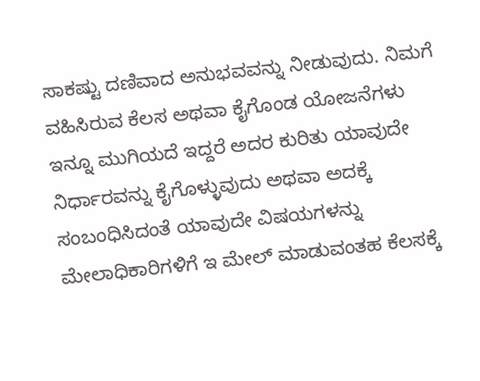ಸಾಕಷ್ಟು ದಣಿವಾದ ಅನುಭವವನ್ನು ನೀಡುವುದು. ನಿಮಗೆ ವಹಿಸಿರುವ ಕೆಲಸ ಅಥವಾ ಕೈಗೊಂಡ ಯೋಜನೆಗಳು ಇನ್ನೂ ಮುಗಿಯದೆ ಇದ್ದರೆ ಅದರ ಕುರಿತು ಯಾವುದೇ ನಿರ್ಧಾರವನ್ನು ಕೈಗೊಳ್ಳುವುದು ಅಥವಾ ಅದಕ್ಕೆ ಸಂಬಂಧಿಸಿದಂತೆ ಯಾವುದೇ ವಿಷಯಗಳನ್ನು ಮೇಲಾಧಿಕಾರಿಗಳಿಗೆ ಇ ಮೇಲ್ ಮಾಡುವಂತಹ ಕೆಲಸಕ್ಕೆ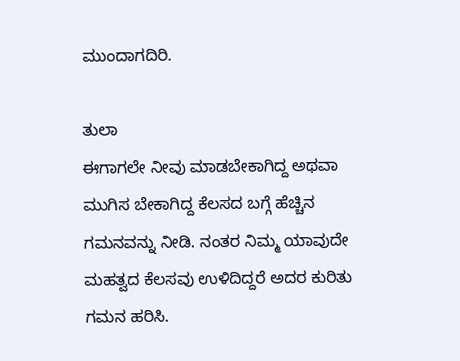ಮುಂದಾಗದಿರಿ.

ತುಲಾ
ಈಗಾಗಲೇ ನೀವು ಮಾಡಬೇಕಾಗಿದ್ದ ಅಥವಾ ಮುಗಿಸ ಬೇಕಾಗಿದ್ದ ಕೆಲಸದ ಬಗ್ಗೆ ಹೆಚ್ಚಿನ ಗಮನವನ್ನು ನೀಡಿ. ನಂತರ ನಿಮ್ಮ ಯಾವುದೇ ಮಹತ್ವದ ಕೆಲಸವು ಉಳಿದಿದ್ದರೆ ಅದರ ಕುರಿತು ಗಮನ ಹರಿಸಿ.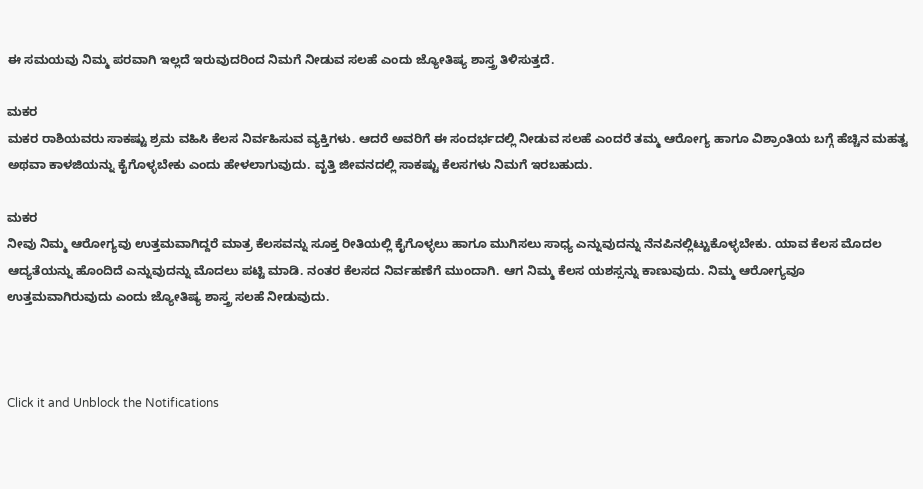ಈ ಸಮಯವು ನಿಮ್ಮ ಪರವಾಗಿ ಇಲ್ಲದೆ ಇರುವುದರಿಂದ ನಿಮಗೆ ನೀಡುವ ಸಲಹೆ ಎಂದು ಜ್ಯೋತಿಷ್ಯ ಶಾಸ್ತ್ರ ತಿಳಿಸುತ್ತದೆ.

ಮಕರ
ಮಕರ ರಾಶಿಯವರು ಸಾಕಷ್ಟು ಶ್ರಮ ವಹಿಸಿ ಕೆಲಸ ನಿರ್ವಹಿಸುವ ವ್ಯಕ್ತಿಗಳು. ಆದರೆ ಅವರಿಗೆ ಈ ಸಂದರ್ಭದಲ್ಲಿ ನೀಡುವ ಸಲಹೆ ಎಂದರೆ ತಮ್ಮ ಆರೋಗ್ಯ ಹಾಗೂ ವಿಶ್ರಾಂತಿಯ ಬಗ್ಗೆ ಹೆಚ್ಚಿನ ಮಹತ್ವ ಅಥವಾ ಕಾಳಜಿಯನ್ನು ಕೈಗೊಳ್ಳಬೇಕು ಎಂದು ಹೇಳಲಾಗುವುದು. ವೃತ್ತಿ ಜೀವನದಲ್ಲಿ ಸಾಕಷ್ಟು ಕೆಲಸಗಳು ನಿಮಗೆ ಇರಬಹುದು.

ಮಕರ
ನೀವು ನಿಮ್ಮ ಆರೋಗ್ಯವು ಉತ್ತಮವಾಗಿದ್ದರೆ ಮಾತ್ರ ಕೆಲಸವನ್ನು ಸೂಕ್ತ ರೀತಿಯಲ್ಲಿ ಕೈಗೊಳ್ಳಲು ಹಾಗೂ ಮುಗಿಸಲು ಸಾಧ್ಯ ಎನ್ನುವುದನ್ನು ನೆನಪಿನಲ್ಲಿಟ್ಟುಕೊಳ್ಳಬೇಕು. ಯಾವ ಕೆಲಸ ಮೊದಲ ಆದ್ಯತೆಯನ್ನು ಹೊಂದಿದೆ ಎನ್ನುವುದನ್ನು ಮೊದಲು ಪಟ್ಟಿ ಮಾಡಿ. ನಂತರ ಕೆಲಸದ ನಿರ್ವಹಣೆಗೆ ಮುಂದಾಗಿ. ಆಗ ನಿಮ್ಮ ಕೆಲಸ ಯಶಸ್ಸನ್ನು ಕಾಣುವುದು. ನಿಮ್ಮ ಆರೋಗ್ಯವೂ ಉತ್ತಮವಾಗಿರುವುದು ಎಂದು ಜ್ಯೋತಿಷ್ಯ ಶಾಸ್ತ್ರ ಸಲಹೆ ನೀಡುವುದು.



Click it and Unblock the Notifications